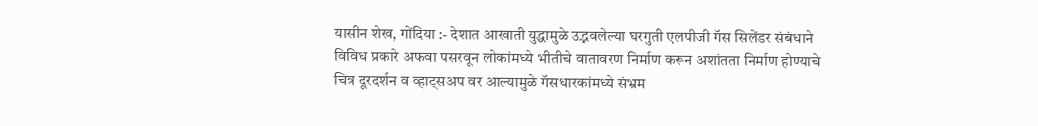यासीन शेख, गोंदिया :- देशात आखाती युद्धामुळे उद्भवलेल्या घरगुती एलपीजी गॅस सिलेंडर संबंधाने विविध प्रकारे अफवा पसरवून लोकांमध्ये भीतीचे वातावरण निर्माण करून अशांतता निर्माण होण्याचे चित्र दूरदर्शन व व्हाट्सअप वर आल्यामुळे गॅसधारकांमध्ये संभ्रम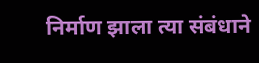निर्माण झाला त्या संबंधाने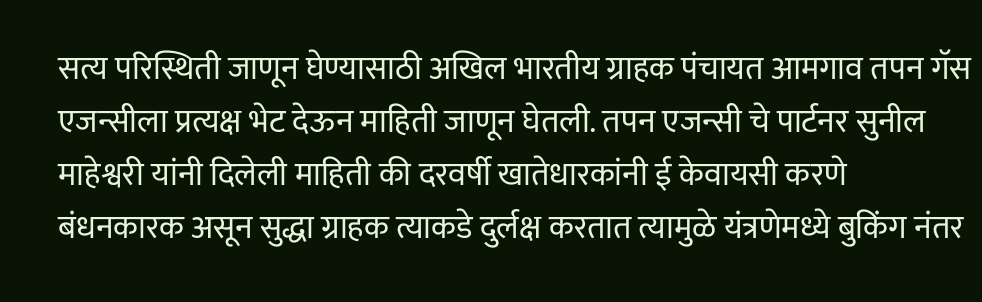सत्य परिस्थिती जाणून घेण्यासाठी अखिल भारतीय ग्राहक पंचायत आमगाव तपन गॅस एजन्सीला प्रत्यक्ष भेट देऊन माहिती जाणून घेतली. तपन एजन्सी चे पार्टनर सुनील माहेश्वरी यांनी दिलेली माहिती की दरवर्षी खातेधारकांनी ई केवायसी करणे बंधनकारक असून सुद्धा ग्राहक त्याकडे दुर्लक्ष करतात त्यामुळे यंत्रणेमध्ये बुकिंग नंतर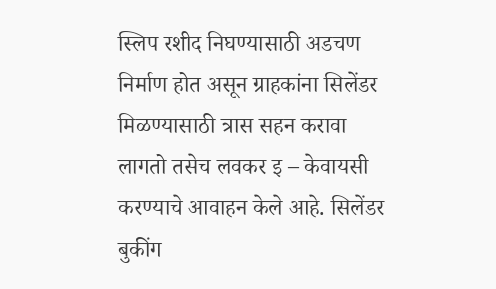स्लिप रशीद निघण्यासाठी अडचण निर्माण होत असून ग्राहकांना सिलेंडर मिळण्यासाठी त्रास सहन करावा लागतो तसेच लवकर इ – केवायसी करण्याचे आवाहन केले आहे. सिलेंडर बुकींग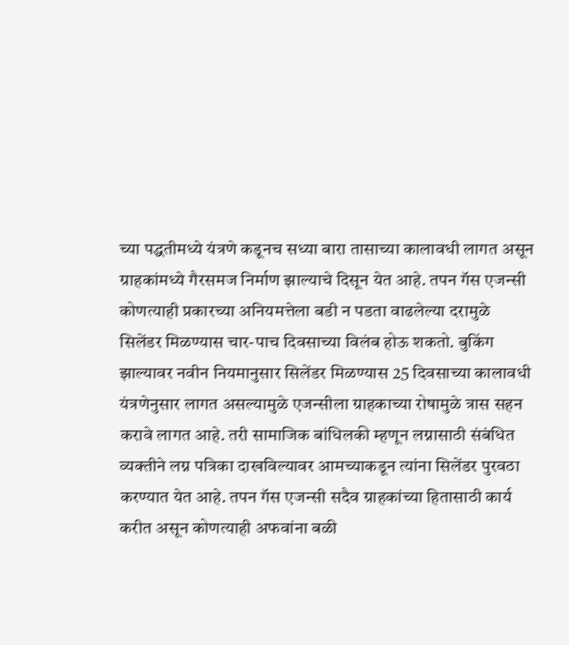च्या पद्धतीमध्ये यंत्रणे कडूनच सध्या बारा तासाच्या कालावधी लागत असून ग्राहकांमध्ये गैरसमज निर्माण झाल्याचे दिसून येत आहे. तपन गॅस एजन्सी कोणत्याही प्रकारच्या अनियमत्तेला बडी न पडता वाढलेल्या दरामुळे सिलेंडर मिळण्यास चार-पाच दिवसाच्या विलंब होऊ शकतो. बुकिंग झाल्यावर नवीन नियमानुसार सिलेंडर मिळण्यास 25 दिवसाच्या कालावधी यंत्रणेनुसार लागत असल्यामुळे एजन्सीला ग्राहकाच्या रोषामुळे त्रास सहन करावे लागत आहे. तरी सामाजिक बांधिलकी म्हणून लग्नासाठी संबंधित व्यक्तीने लग्न पत्रिका दाखविल्यावर आमच्याकडून त्यांना सिलेंडर पुरवठा करण्यात येत आहे. तपन गॅस एजन्सी सदैव ग्राहकांच्या हितासाठी कार्य करीत असून कोणत्याही अफवांना बळी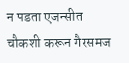न पडता एजन्सीत चौकशी करून गैरसमज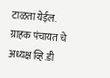टाळता येईल. ग्राहक पंचायत चे अध्यक्ष व्हि.डी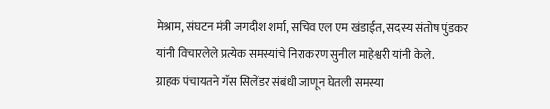मेश्राम, संघटन मंत्री जगदीश शर्मा, सचिव एल एम खंडाईत, सदस्य संतोष पुंडकर यांनी विचारलेले प्रत्येक समस्यांचे निराकरण सुनील माहेश्वरी यांनी केले.
ग्राहक पंचायतने गॅस सिलेंडर संबंधी जाणून घेतली समस्या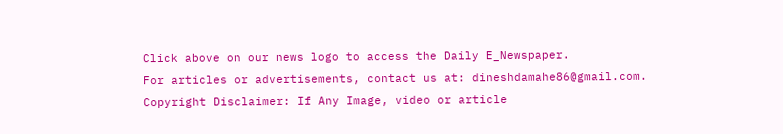Click above on our news logo to access the Daily E_Newspaper.
For articles or advertisements, contact us at: dineshdamahe86@gmail.com.
Copyright Disclaimer: If Any Image, video or article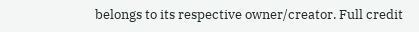belongs to its respective owner/creator. Full credit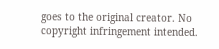goes to the original creator. No copyright infringement intended.